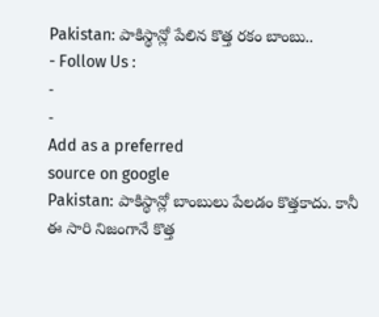Pakistan: పాకిస్థాన్లో పేలిన కొత్త రకం బాంబు..
- Follow Us :
-
-
Add as a preferred
source on google
Pakistan: పాకిస్థాన్లో బాంబులు పేలడం కొత్తకాదు. కానీ ఈ సారి నిజంగానే కొత్త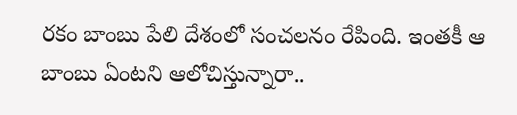రకం బాంబు పేలి దేశంలో సంచలనం రేపింది. ఇంతకీ ఆ బాంబు ఏంటని ఆలోచిస్తున్నారా..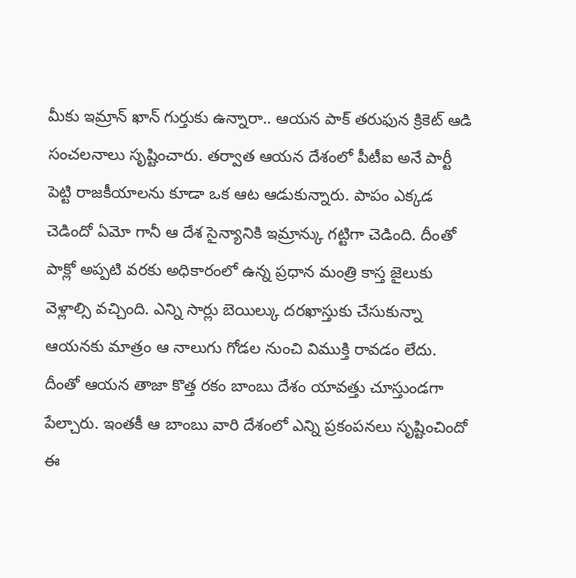మీకు ఇమ్రాన్ ఖాన్ గుర్తుకు ఉన్నారా.. ఆయన పాక్ తరుఫున క్రికెట్ ఆడి సంచలనాలు సృష్టించారు. తర్వాత ఆయన దేశంలో పీటీఐ అనే పార్టీ పెట్టి రాజకీయాలను కూడా ఒక ఆట ఆడుకున్నారు. పాపం ఎక్కడ చెడిందో ఏమో గానీ ఆ దేశ సైన్యానికి ఇమ్రాన్కు గట్టిగా చెడింది. దీంతో పాక్లో అప్పటి వరకు అధికారంలో ఉన్న ప్రధాన మంత్రి కాస్త జైలుకు వెళ్లాల్సి వచ్చింది. ఎన్ని సార్లు బెయిల్కు దరఖాస్తుకు చేసుకున్నా ఆయనకు మాత్రం ఆ నాలుగు గోడల నుంచి విముక్తి రావడం లేదు. దీంతో ఆయన తాజా కొత్త రకం బాంబు దేశం యావత్తు చూస్తుండగా పేల్చారు. ఇంతకీ ఆ బాంబు వారి దేశంలో ఎన్ని ప్రకంపనలు సృష్టించిందో ఈ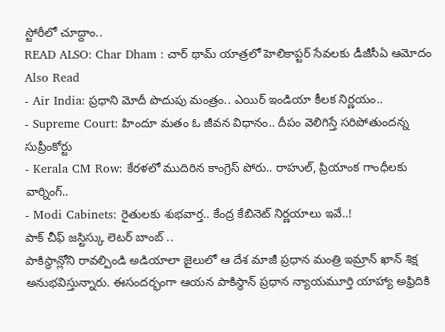స్టోరీలో చూద్దాం..
READ ALSO: Char Dham : చార్ థామ్ యాత్రలో హెలికాప్టర్ సేవలకు డీజీసీఏ ఆమోదం
Also Read
- Air India: ప్రధాని మోదీ పొదుపు మంత్రం.. ఎయిర్ ఇండియా కీలక నిర్ణయం..
- Supreme Court: హిందూ మతం ఓ జీవన విధానం.. దీపం వెలిగిస్తే సరిపోతుందన్న సుప్రీంకోర్టు
- Kerala CM Row: కేరళలో ముదిరిన కాంగ్రెస్ పోరు.. రాహుల్, ప్రియాంక గాంధీలకు వార్నింగ్..
- Modi Cabinets: రైతులకు శుభవార్త.. కేంద్ర కేబినెట్ నిర్ణయాలు ఇవే..!
పాక్ చీఫ్ జస్టిస్కు లెటర్ బాంబ్ ..
పాకిస్థాన్లోని రావల్పిండి అడియాలా జైలులో ఆ దేశ మాజీ ప్రధాన మంత్రి ఇమ్రాన్ ఖాన్ శిక్ష అనుభవిస్తున్నారు. ఈసందర్భంగా ఆయన పాకిస్థాన్ ప్రధాన న్యాయమూర్తి యాహ్యా అఫ్రిదికి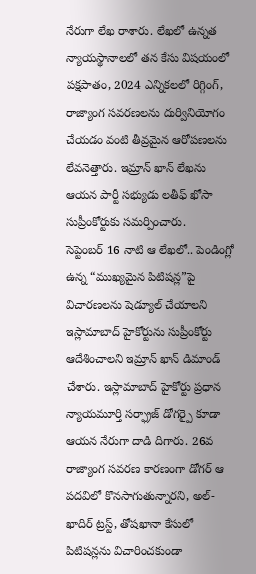నేరుగా లేఖ రాశారు. లేఖలో ఉన్నత న్యాయస్థానాలలో తన కేసు విషయంలో పక్షపాతం, 2024 ఎన్నికలలో రిగ్గింగ్, రాజ్యాంగ సవరణలను దుర్వినియోగం చేయడం వంటి తీవ్రమైన ఆరోపణలను లేవనెత్తారు. ఇమ్రాన్ ఖాన్ లేఖను ఆయన పార్టీ సభ్యుడు లతీఫ్ ఖోసా సుప్రీంకోర్టుకు సమర్పించారు.
సెప్టెంబర్ 16 నాటి ఆ లేఖలో.. పెండింగ్లో ఉన్న “ముఖ్యమైన పిటిషన్ల”పై విచారణలను షెడ్యూల్ చేయాలని ఇస్లామాబాద్ హైకోర్టును సుప్రీంకోర్టు ఆదేశించాలని ఇమ్రాన్ ఖాన్ డిమాండ్ చేశారు. ఇస్లామాబాద్ హైకోర్టు ప్రధాన న్యాయమూర్తి సర్ఫ్రాజ్ డోగర్పై కూడా ఆయన నేరుగా దాడి దిగారు. 26వ రాజ్యాంగ సవరణ కారణంగా డోగర్ ఆ పదవిలో కొనసాగుతున్నారని, అల్-ఖాదిర్ ట్రస్ట్, తోషఖానా కేసులో పిటిషన్లను విచారించకుండా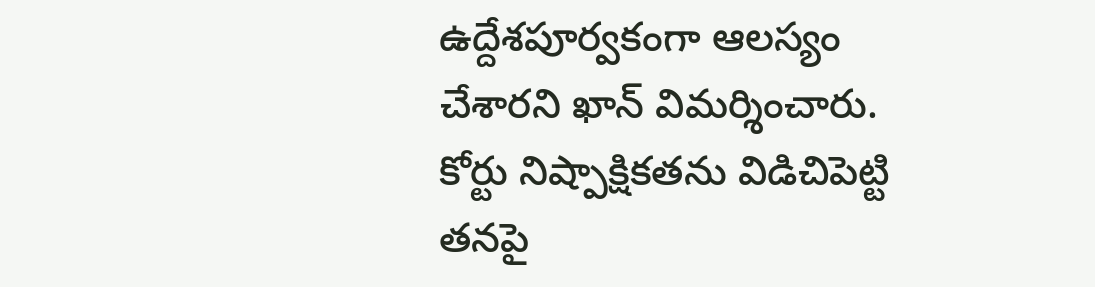ఉద్దేశపూర్వకంగా ఆలస్యం చేశారని ఖాన్ విమర్శించారు. కోర్టు నిష్పాక్షికతను విడిచిపెట్టి తనపై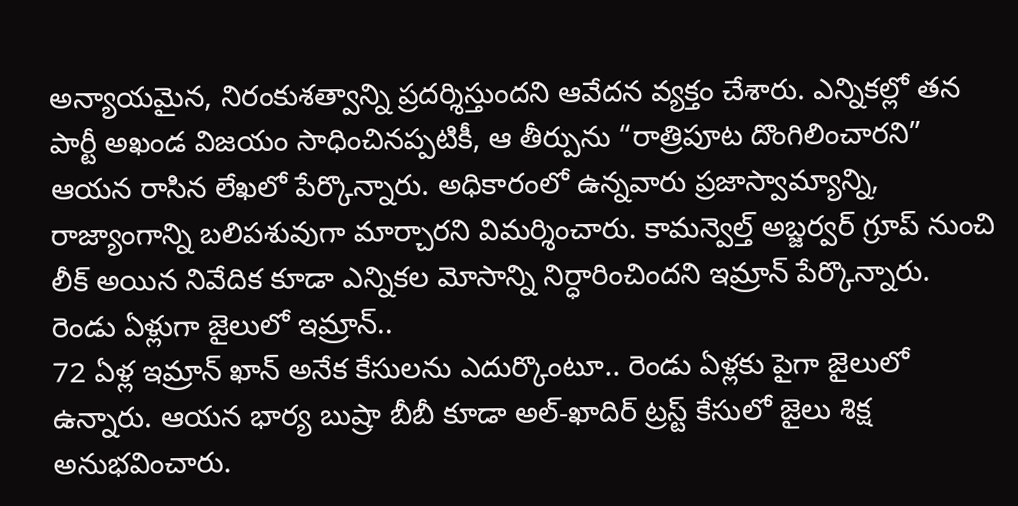అన్యాయమైన, నిరంకుశత్వాన్ని ప్రదర్శిస్తుందని ఆవేదన వ్యక్తం చేశారు. ఎన్నికల్లో తన పార్టీ అఖండ విజయం సాధించినప్పటికీ, ఆ తీర్పును “రాత్రిపూట దొంగిలించారని” ఆయన రాసిన లేఖలో పేర్కొన్నారు. అధికారంలో ఉన్నవారు ప్రజాస్వామ్యాన్ని, రాజ్యాంగాన్ని బలిపశువుగా మార్చారని విమర్శించారు. కామన్వెల్త్ అబ్జర్వర్ గ్రూప్ నుంచి లీక్ అయిన నివేదిక కూడా ఎన్నికల మోసాన్ని నిర్ధారించిందని ఇమ్రాన్ పేర్కొన్నారు.
రెండు ఏళ్లుగా జైలులో ఇమ్రాన్..
72 ఏళ్ల ఇమ్రాన్ ఖాన్ అనేక కేసులను ఎదుర్కొంటూ.. రెండు ఏళ్లకు పైగా జైలులో ఉన్నారు. ఆయన భార్య బుష్రా బీబీ కూడా అల్-ఖాదిర్ ట్రస్ట్ కేసులో జైలు శిక్ష అనుభవించారు.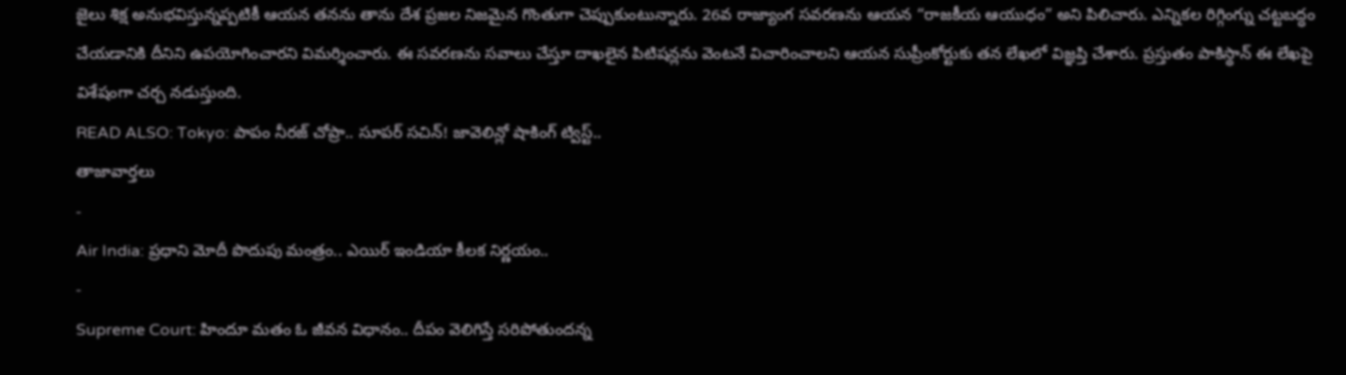జైలు శిక్ష అనుభవిస్తున్నప్పటికీ ఆయన తనను తాను దేశ ప్రజల నిజమైన గొంతుగా చెప్పుకుంటున్నారు. 26వ రాజ్యాంగ సవరణను ఆయన “రాజకీయ ఆయుధం” అని పిలిచారు. ఎన్నికల రిగ్గింగ్ను చట్టబద్ధం చేయడానికి దీనిని ఉపయోగించారని విమర్శించారు. ఈ సవరణను సవాలు చేస్తూ దాఖలైన పిటిషన్లను వెంటనే విచారించాలని ఆయన సుప్రీంకోర్టుకు తన లేఖలో విజ్ఞప్తి చేశారు. ప్రస్తుతం పాకిస్థాన్ ఈ లేఖపై విశేషంగా చర్చ నడుస్తుంది.
READ ALSO: Tokyo: పాపం నీరజ్ చోప్రా.. సూపర్ సచిన్! జావెలిన్లో షాకింగ్ ట్విస్ట్..
తాజావార్తలు
-
Air India: ప్రధాని మోదీ పొదుపు మంత్రం.. ఎయిర్ ఇండియా కీలక నిర్ణయం..
-
Supreme Court: హిందూ మతం ఓ జీవన విధానం.. దీపం వెలిగిస్తే సరిపోతుందన్న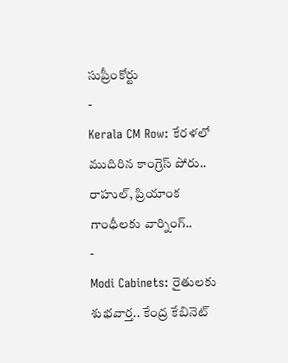సుప్రీంకోర్టు
-
Kerala CM Row: కేరళలో ముదిరిన కాంగ్రెస్ పోరు.. రాహుల్, ప్రియాంక గాంధీలకు వార్నింగ్..
-
Modi Cabinets: రైతులకు శుభవార్త.. కేంద్ర కేబినెట్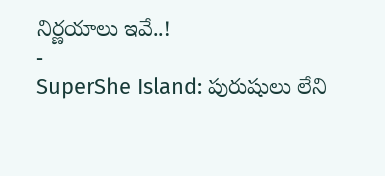నిర్ణయాలు ఇవే..!
-
SuperShe Island: పురుషులు లేని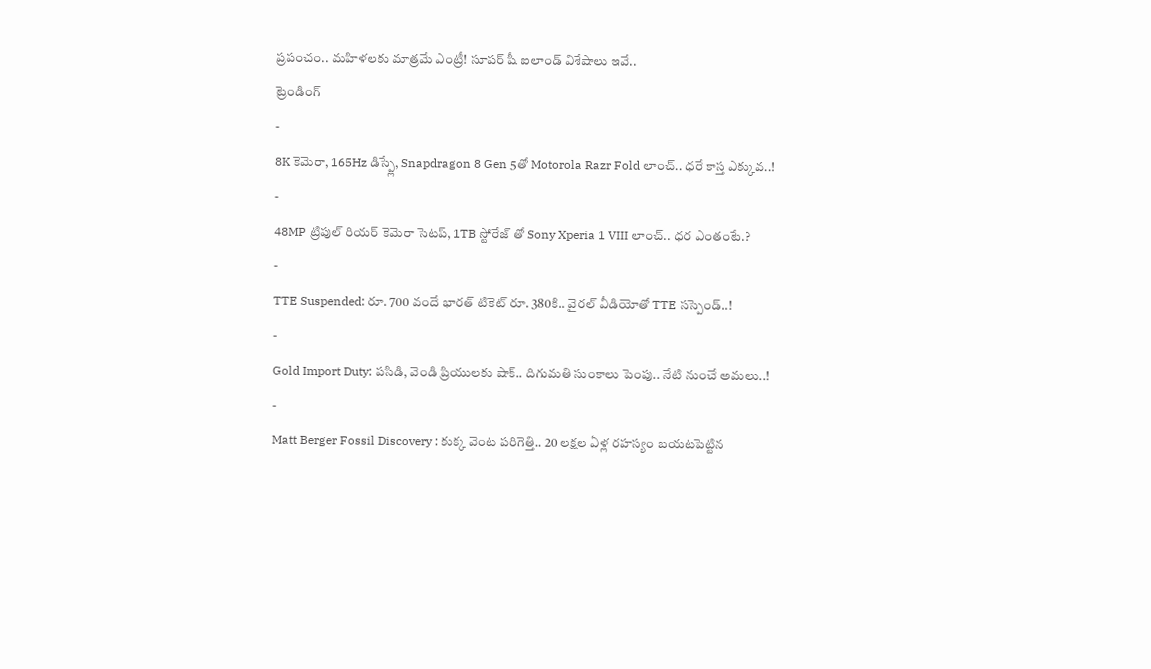ప్రపంచం.. మహిళలకు మాత్రమే ఎంట్రీ! సూపర్ షీ ఐలాండ్ విశేషాలు ఇవే..
ట్రెండింగ్
-
8K కెమెరా, 165Hz డిస్ప్లే, Snapdragon 8 Gen 5తో Motorola Razr Fold లాంచ్.. ధరే కాస్త ఎక్కువ..!
-
48MP ట్రిపుల్ రియర్ కెమెరా సెటప్, 1TB స్టోరేజ్ తో Sony Xperia 1 VIII లాంచ్.. ధర ఎంతంటే.?
-
TTE Suspended: రూ. 700 వందే భారత్ టికెట్ రూ. 380కి.. వైరల్ వీడియోతో TTE సస్పెండ్..!
-
Gold Import Duty: పసిడి, వెండి ప్రియులకు షాక్.. దిగుమతి సుంకాలు పెంపు.. నేటి నుంచే అమలు..!
-
Matt Berger Fossil Discovery : కుక్క వెంట పరిగెత్తి.. 20 లక్షల ఏళ్ల రహస్యం బయటపెట్టిన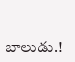బాలుడు.!